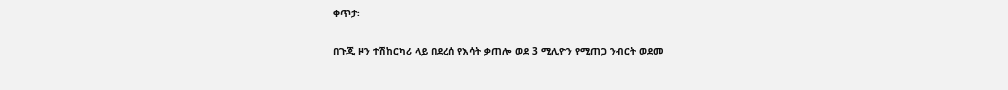ቀጥታ፡

በጉጂ ዞን ተሽከርካሪ ላይ በደረሰ የእሳት ቃጠሎ ወደ 3 ሚሊዮን የሚጠጋ ንብርት ወደመ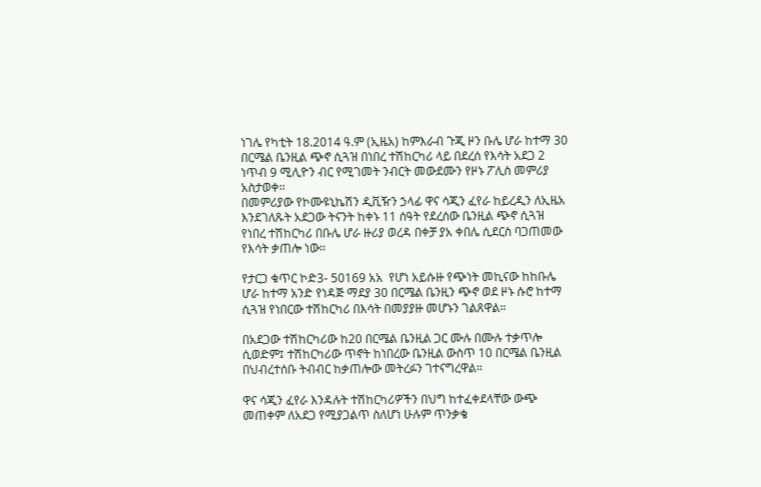ነገሌ የካቲት 18.2014 ዓ.ም (ኢዜአ) ከምእራብ ጉጂ ዞን ቡሌ ሆራ ከተማ 30 በርሜል ቤንዚል ጭኖ ሲጓዝ በነበረ ተሽከርካሪ ላይ በደረሰ የእሳት አደጋ 2 ነጥብ 9 ሚሊዮን ብር የሚገመት ንብርት መውደሙን የዞኑ ፖሊስ መምሪያ አስታወቀ፡፡
በመምሪያው የኮሙዩኒኬሽን ዲቪዥን ኃላፊ ዋና ሳጂን ፈየራ ከይረዲን ለኢዜአ እንደገለጹት አደጋው ትናንት ከቀኑ 11 ሰዓት የደረሰው ቤንዚል ጭኖ ሲጓዝ የነበረ ተሽከርካሪ በቡሌ ሆራ ዙሪያ ወረዳ በቀቻ ያአ ቀበሌ ሲደርስ ባጋጠመው የእሳት ቃጠሎ ነው፡፡

የታርጋ ቁጥር ኮድ3- 50169 አአ  የሆነ አይሱዙ የጭነት መኪናው ከከቡሌ ሆራ ከተማ አንድ የነዳጅ ማደያ 30 በርሜል ቤንዚን ጭኖ ወደ ዞኑ ሱሮ ከተማ ሲጓዝ የነበርው ተሽከርካሪ በእሳት በመያያዙ መሆኑን ገልጸዋል።

በአደጋው ተሽከርካሪው ከ20 በርሜል ቤንዚል ጋር ሙሉ በሙሉ ተቃጥሎ ሲወድም፤ ተሽከርካሪው ጥኖት ከነበረው ቤንዚል ውስጥ 10 በርሜል ቤንዚል በህብረተሰቡ ትብብር ከቃጠሎው መትረፉን ገተናግረዋል።

ዋና ሳጂን ፈየራ እንዳሉት ተሽከርካሪዎችን በህግ ከተፈቀደላቸው ውጭ መጠቀም ለአደጋ የሚያጋልጥ ስለሆነ ሁሉም ጥንቃቄ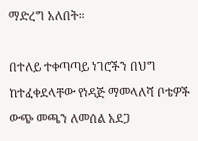ማድረግ አለበት።

በተለይ ተቀጣጣይ ነገሮችን በህግ ከተፈቀደላቸው የነዳጅ ማመላለሻ ቦቴዎች ውጭ መጫን ለመሰል አደጋ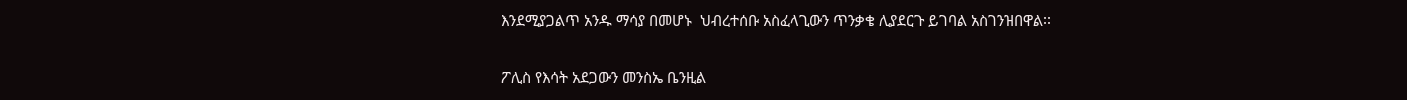እንደሚያጋልጥ አንዱ ማሳያ በመሆኑ  ህብረተሰቡ አስፈላጊውን ጥንቃቄ ሊያደርጉ ይገባል አስገንዝበዋል፡፡

ፖሊስ የእሳት አደጋውን መንስኤ ቤንዚል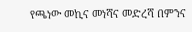የጫነው መኪና መነሻና መድረሻ በምንና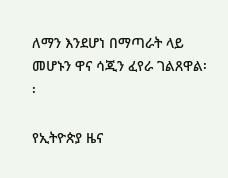ለማን እንደሆነ በማጣራት ላይ መሆኑን ዋና ሳጂን ፈየራ ገልጸዋል፡፡

የኢትዮጵያ ዜና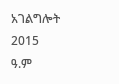አገልግሎት
2015
ዓ.ም